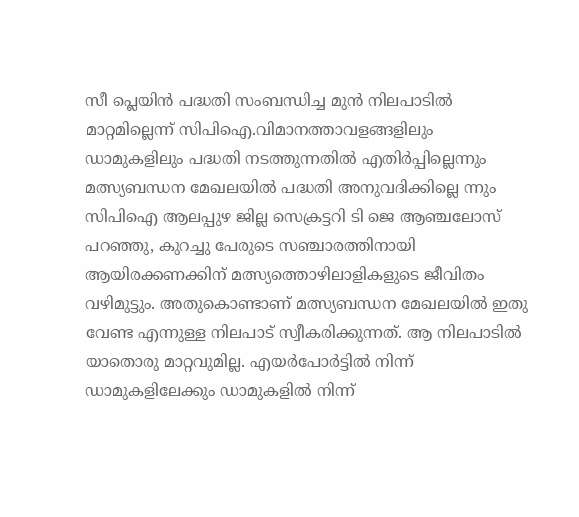സീ പ്ലെയിന്‍ പദ്ധതി സംബന്ധിച്ച മുന്‍ നിലപാടില്‍ മാറ്റമില്ലെന്ന് സിപിഐ.വിമാനത്താവളങ്ങളിലും ഡാമുകളിലും പദ്ധതി നടത്തുന്നതില്‍ എതിര്‍പ്പില്ലെന്നും മത്സ്യബന്ധന മേഖലയില്‍ പദ്ധതി അനുവദിക്കില്ലെ ന്നും സിപിഐ ആലപ്പുഴ ജില്ല സെക്രട്ടറി ടി ജെ ആഞ്ചലോസ് പറഞ്ഞു, കുറച്ചു പേരുടെ സഞ്ചാരത്തിനായി ആയിരക്കണക്കിന് മത്സ്യത്തൊഴിലാളികളുടെ ജീവിതം വഴിമുട്ടും. അതുകൊണ്ടാണ് മത്സ്യബന്ധന മേഖലയില്‍ ഇതു വേണ്ട എന്നുള്ള നിലപാട് സ്വീകരിക്കുന്നത്. ആ നിലപാടില്‍ യാതൊരു മാറ്റവുമില്ല. എയര്‍പോര്‍ട്ടില്‍ നിന്ന് ഡാമുകളിലേക്കും ഡാമുകളില്‍ നിന്ന്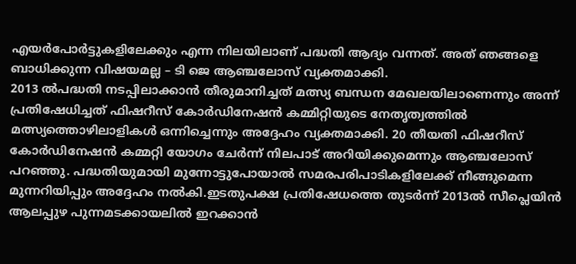എയര്‍പോര്‍ട്ടുകളിലേക്കും എന്ന നിലയിലാണ് പദ്ധതി ആദ്യം വന്നത്. അത് ഞങ്ങളെ ബാധിക്കുന്ന വിഷയമല്ല – ടി ജെ ആഞ്ചലോസ് വ്യക്തമാക്കി.
2013 ല്‍പദ്ധതി നടപ്പിലാക്കാന്‍ തീരുമാനിച്ചത് മത്സ്യ ബന്ധന മേഖലയിലാണെന്നും അന്ന് പ്രതിഷേധിച്ചത് ഫിഷറീസ് കോര്‍ഡിനേഷന്‍ കമ്മിറ്റിയുടെ നേതൃത്വത്തില്‍ മത്സ്യത്തൊഴിലാളികള്‍ ഒന്നിച്ചെന്നും അദ്ദേഹം വ്യക്തമാക്കി. 20 തീയതി ഫിഷറീസ് കോര്‍ഡിനേഷന്‍ കമ്മറ്റി യോഗം ചേര്‍ന്ന് നിലപാട് അറിയിക്കുമെന്നും ആഞ്ചലോസ് പറഞ്ഞു. പദ്ധതിയുമായി മുന്നോട്ടുപോയാല്‍ സമരപരിപാടികളിലേക്ക് നീങ്ങുമെന്ന മുന്നറിയിപ്പും അദ്ദേഹം നല്‍കി.ഇടതുപക്ഷ പ്രതിഷേധത്തെ തുടര്‍ന്ന് 2013ല്‍ സീപ്ലെയിന്‍ ആലപ്പുഴ പുന്നമടക്കായലില്‍ ഇറക്കാന്‍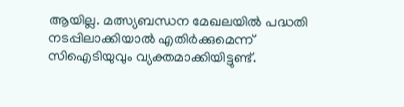ആയില്ല. മത്സ്യബന്ധന മേഖലയില്‍ പദ്ധതി നടപ്പിലാക്കിയാല്‍ എതിര്‍ക്കുമെന്ന് സിഐടിയുവും വ്യക്തമാക്കിയിട്ടുണ്ട്.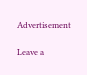Advertisement

Leave a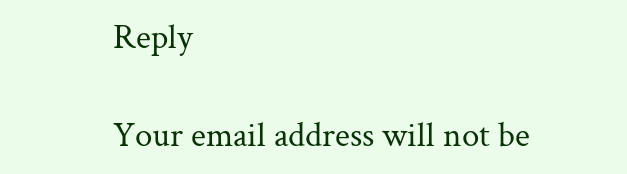Reply

Your email address will not be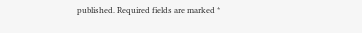published. Required fields are marked *